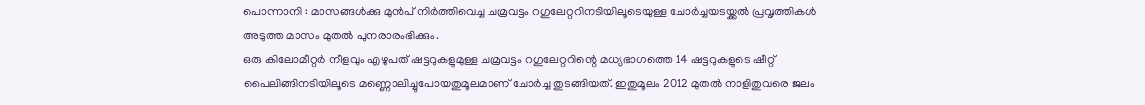പൊന്നാനി : മാസങ്ങൾക്കു മുൻപ് നിർത്തിവെച്ച ചമ്രവട്ടം റഗുലേറ്ററിനടിയിലൂടെയുള്ള ചോർച്ചയടയ്ക്കൽ പ്രവൃത്തികൾ അടുത്ത മാസം മുതൽ പുനരാരംഭിക്കും.
ഒരു കിലോമീറ്റർ നീളവും എഴുപത് ഷട്ടറുകളുമുള്ള ചമ്രവട്ടം റഗുലേറ്ററിന്റെ മധ്യഭാഗത്തെ 14 ഷട്ടറുകളുടെ ഷീറ്റ് പൈലിങ്ങിനടിയിലൂടെ മണ്ണൊലിച്ചുപോയതുമൂലമാണ് ചോർച്ച തുടങ്ങിയത്. ഇതുമൂലം 2012 മുതൽ നാളിതുവരെ ജലം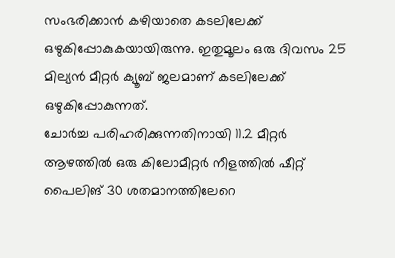സംഭരിക്കാൻ കഴിയാതെ കടലിലേക്ക് ഒഴുകിപ്പോകുകയായിരുന്നു. ഇതുമൂലം ഒരു ദിവസം 25 മില്യൻ മീറ്റർ ക്യൂബ് ജലമാണ് കടലിലേക്ക് ഒഴുകിപ്പോകുന്നത്.
ചോർച്ച പരിഹരിക്കുന്നതിനായി 11.2 മീറ്റർ ആഴത്തിൽ ഒരു കിലോമീറ്റർ നീളത്തിൽ ഷീറ്റ് പൈലിങ് 30 ശതമാനത്തിലേറെ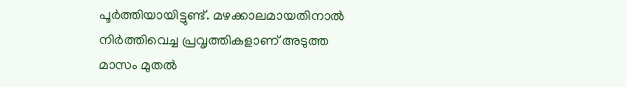പൂർത്തിയായിട്ടുണ്ട്. മഴക്കാലമായതിനാൽ നിർത്തിവെച്ച പ്രവൃത്തികളാണ് അടുത്ത മാസം മുതൽ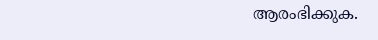ആരംഭിക്കുക.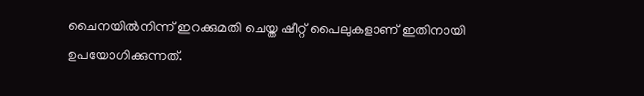ചൈനയിൽനിന്ന് ഇറക്കുമതി ചെയ്ത ഷീറ്റ് പൈലുകളാണ് ഇതിനായി ഉപയോഗിക്കുന്നത്.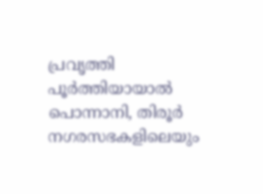പ്രവൃത്തി പൂർത്തിയായാൽ പൊന്നാനി, തിരൂർ നഗരസഭകളിലെയും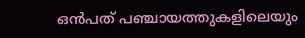ഒൻപത് പഞ്ചായത്തുകളിലെയും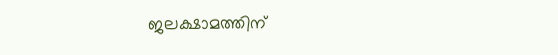ജലക്ഷാമത്തിന്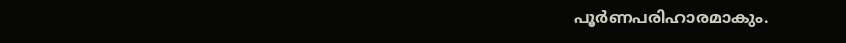പൂർണപരിഹാരമാകും.